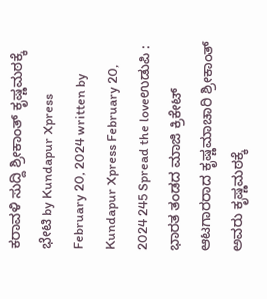ಕರಾವಳಿ ಸುದ್ದಿ ಶ್ರೀಕಾಂತ್ ಕೃಷ್ಣಮಠಕ್ಕೆ ಭೇಟಿ by Kundapur Xpress February 20, 2024 written by Kundapur Xpress February 20, 2024 245 Spread the loveಉಡುಪಿ : ಭಾರತ ತಂಡದ ಮಾಜಿ ಕ್ರಿಕೇಟ್ ಆಟಗಾರರಾದ ಕೃಷ್ಣಮಾಚಾರಿ ಶ್ರೀಕಾಂತ್ ಅವರು ಕೃಷ್ಣಮಠಕ್ಕೆ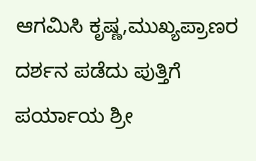ಆಗಮಿಸಿ ಕೃಷ್ಣ,ಮುಖ್ಯಪ್ರಾಣರ ದರ್ಶನ ಪಡೆದು ಪುತ್ತಿಗೆ ಪರ್ಯಾಯ ಶ್ರೀ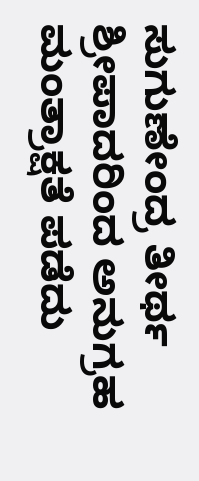ಸುಗುಣೇಂದ್ರ ತೀರ್ಥ ಶ್ರೀಪಾದರಿಂದ ಅನುಗ್ರಹ ಮಂತ್ರಾಕ್ಷತೆ ಪಡೆದು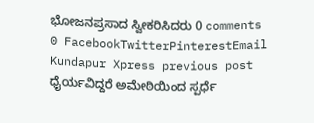ಭೋಜನಪ್ರಸಾದ ಸ್ವೀಕರಿಸಿದರು 0 comments 0 FacebookTwitterPinterestEmail Kundapur Xpress previous post ಧೈರ್ಯವಿದ್ದರೆ ಅಮೇಠಿಯಿಂದ ಸ್ಪರ್ಧೆ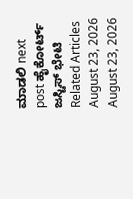ಮಾಡಲಿ next post ಹೈಕೋರ್ಟ್ ಜಸ್ಟಿಸ್ ಭೇಟಿ Related Articles August 23, 2026 August 23, 2026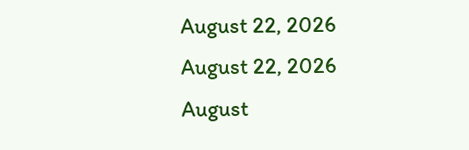August 22, 2026 August 22, 2026 August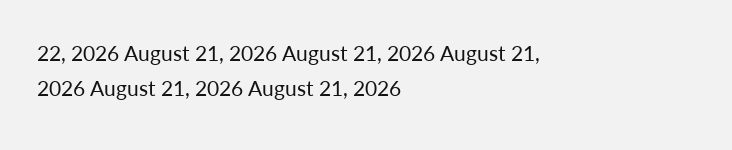22, 2026 August 21, 2026 August 21, 2026 August 21, 2026 August 21, 2026 August 21, 2026